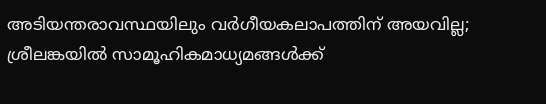അടിയന്തരാവസ്ഥയിലും വര്‍ഗീയകലാപത്തിന് അയവില്ല; ശ്രീലങ്കയില്‍ സാമൂഹികമാധ്യമങ്ങള്‍ക്ക്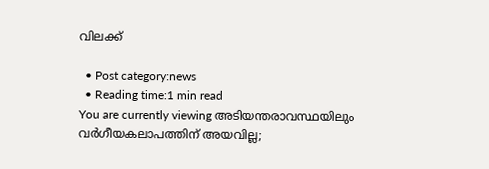വിലക്ക്

  • Post category:news
  • Reading time:1 min read
You are currently viewing അടിയന്തരാവസ്ഥയിലും വര്‍ഗീയകലാപത്തിന് അയവില്ല;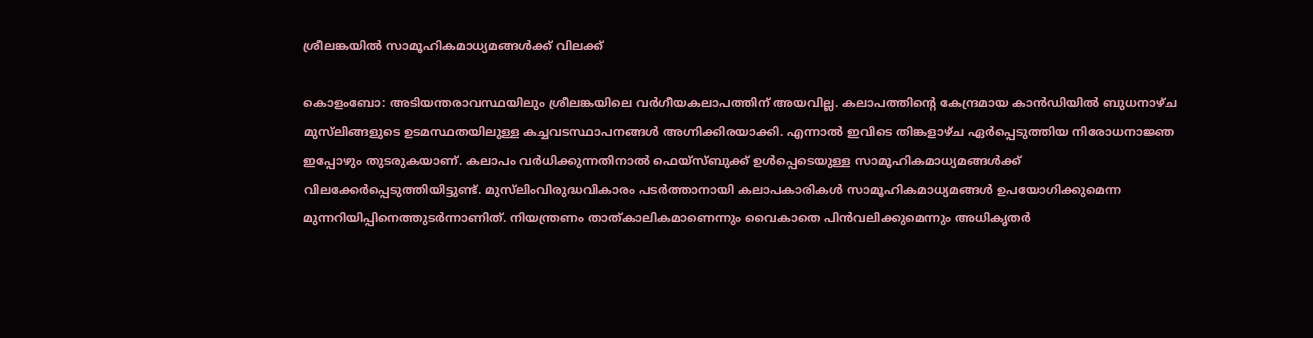ശ്രീലങ്കയില്‍ സാമൂഹികമാധ്യമങ്ങള്‍ക്ക് വിലക്ക്

കൊളംബോ: അടിയന്തരാവസ്ഥയിലും ശ്രീലങ്കയിലെ വര്‍ഗീയകലാപത്തിന് അയവില്ല. കലാപത്തിന്റെ കേന്ദ്രമായ കാന്‍ഡിയില്‍ ബുധനാഴ്ച മുസ്‌ലിങ്ങളുടെ ഉടമസ്ഥതയിലുള്ള കച്ചവടസ്ഥാപനങ്ങള്‍ അഗ്നിക്കിരയാക്കി. എന്നാല്‍ ഇവിടെ തിങ്കളാഴ്ച ഏര്‍പ്പെടുത്തിയ നിരോധനാജ്ഞ ഇപ്പോഴും തുടരുകയാണ്. കലാപം വര്‍ധിക്കുന്നതിനാല്‍ ഫെയ്‌സ്ബുക്ക് ഉള്‍പ്പെടെയുള്ള സാമൂഹികമാധ്യമങ്ങള്‍ക്ക് വിലക്കേര്‍പ്പെടുത്തിയിട്ടുണ്ട്. മുസ്‌ലിംവിരുദ്ധവികാരം പടര്‍ത്താനായി കലാപകാരികള്‍ സാമൂഹികമാധ്യമങ്ങള്‍ ഉപയോഗിക്കുമെന്ന മുന്നറിയിപ്പിനെത്തുടര്‍ന്നാണിത്. നിയന്ത്രണം താത്കാലികമാണെന്നും വൈകാതെ പിന്‍വലിക്കുമെന്നും അധികൃതര്‍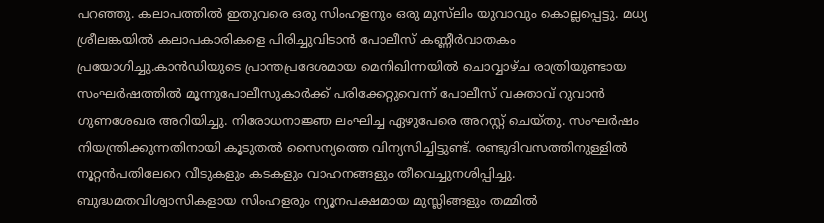പറഞ്ഞു. കലാപത്തില്‍ ഇതുവരെ ഒരു സിംഹളനും ഒരു മുസ്‌ലിം യുവാവും കൊല്ലപ്പെട്ടു. മധ്യ ശ്രീലങ്കയില്‍ കലാപകാരികളെ പിരിച്ചുവിടാന്‍ പോലീസ് കണ്ണീര്‍വാതകം പ്രയോഗിച്ചു.കാന്‍ഡിയുടെ പ്രാന്തപ്രദേശമായ മെനിഖിന്നയില്‍ ചൊവ്വാഴ്ച രാത്രിയുണ്ടായ സംഘര്‍ഷത്തില്‍ മൂന്നുപോലീസുകാര്‍ക്ക് പരിക്കേറ്റുവെന്ന് പോലീസ് വക്താവ് റുവാന്‍ ഗുണശേഖര അറിയിച്ചു. നിരോധനാജ്ഞ ലംഘിച്ച ഏഴുപേരെ അറസ്റ്റ് ചെയ്തു. സംഘര്‍ഷം നിയന്ത്രിക്കുന്നതിനായി കൂടുതല്‍ സൈന്യത്തെ വിന്യസിച്ചിട്ടുണ്ട്. രണ്ടുദിവസത്തിനുള്ളില്‍ നൂറ്റന്‍പതിലേറെ വീടുകളും കടകളും വാഹനങ്ങളും തീവെച്ചുനശിപ്പിച്ചു. ബുദ്ധമതവിശ്വാസികളായ സിംഹളരും ന്യൂനപക്ഷമായ മുസ്ലിങ്ങളും തമ്മില്‍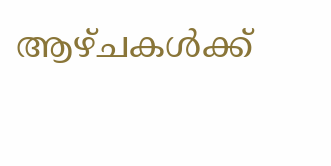ആഴ്ചകള്‍ക്ക്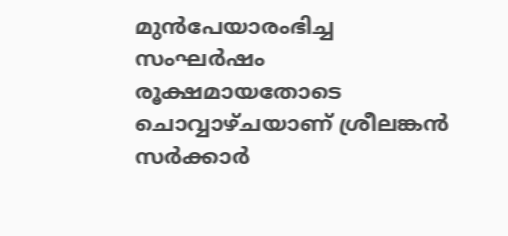മുന്‍പേയാരംഭിച്ച സംഘര്‍ഷം രൂക്ഷമായതോടെ ചൊവ്വാഴ്ചയാണ് ശ്രീലങ്കന്‍ സര്‍ക്കാര്‍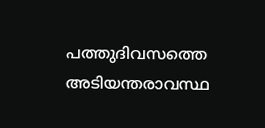പത്തുദിവസത്തെ അടിയന്തരാവസ്ഥ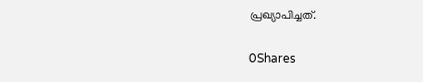പ്രഖ്യാപിച്ചത്.

0Shares